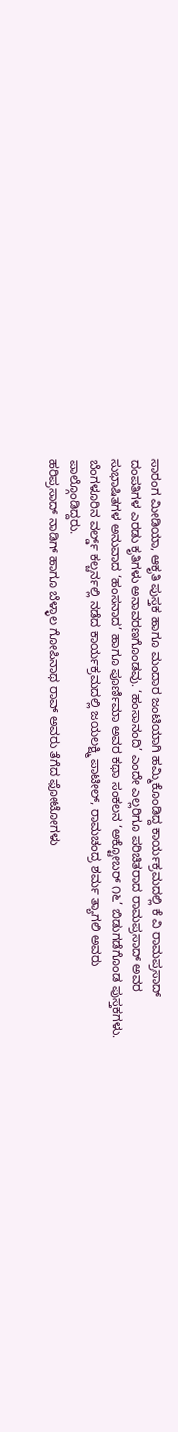ಸಾರಂಗ ಮೀಡಿಯಾ, ಆಕೃತಿ ಪುಸ್ತಕ ಹಾಗೂ ಮಂದಾರ ಜಂಟಿಯಾಗಿ ಹಮ್ಮಿಕೊಂಡಿದ್ದ ಕಾರ್ಯಕ್ರಮದಲ್ಲಿ ಕೆ ವಿ ರಾಮಪ್ರಸಾದ್ ದಂಪತಿಗಳ ಎರಡು ಕೃತಿಗಳು ಅನಾವರಣಗೊಂಡವು. ‘ಹಂಸಾನಂದಿ’ ಎಂದೇ ಎಲ್ಲರಿಗೂ ಪರಿಚಿತರಾದ ರಾಮಪ್ರಸಾದ್ ಅವರ ಸುಭಾಷಿತಗಳ ಅನುವಾದ ‘ಹಂಸನಾದ’ ಹಾಗೂ ಪೂರ್ಣಿಮಾ ಅವರ ಕಥಾ ಸಂಕಲನ ‘ಅಕ್ಟೋಬರ್ ೧೬’ ಬಿಡುಗಡೆಗೊಂಡ ಪುಸ್ತಕಗಳು. ಬೆಂಗಳೂರಿನ ವರ್ಲ್ಡ್ ಕಲ್ಚರ್ನಲ್ಲಿ ನಡೆದ ಕಾರ್ಯಕ್ರಮದಲ್ಲಿ ಜಯಲಕ್ಷ್ಮಿ ಪಾಟೀಲ್, ರಾಮಚಂದ್ರ ಶರ್ಮ ತ್ಯಾಗಲಿ ಅವರು ಪಾಲ್ಗೊಂಡಿದ್ದರು.
ಹರಿಪ್ರಸಾದ್ ನಾಡಿಗ್ ಹಾಗೂ ಬೆಳ್ಳಾಲ ಗೋಪಿನಾಥ ರಾವ್ ಅವರು ತೆಗೆದ ಫೋಟೋಗಳು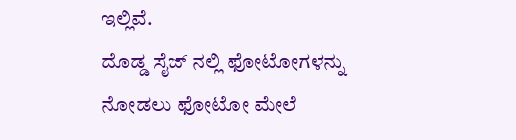ಇಲ್ಲಿವೆ.
ದೊಡ್ಡ ಸೈಜ್ ನಲ್ಲಿ ಫೋಟೋಗಳನ್ನು ನೋಡಲು ಫೋಟೋ ಮೇಲೆ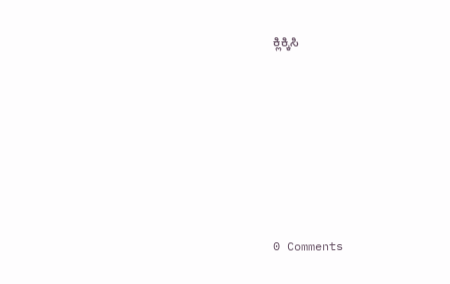ಕ್ಲಿಕ್ಕಿಸಿ







0 Comments